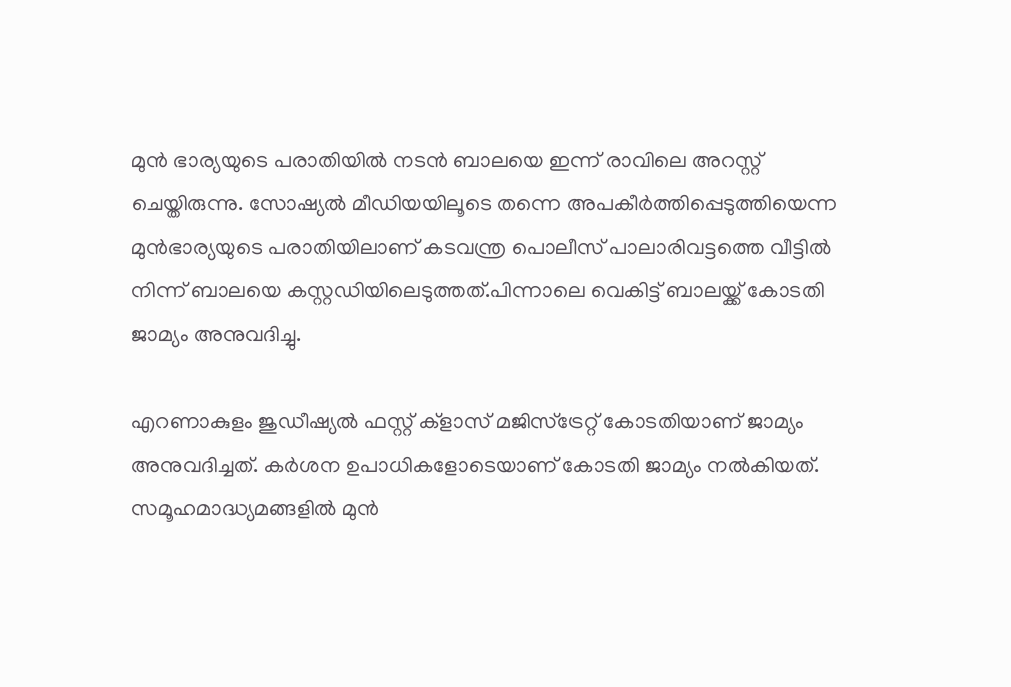മുൻ ഭാര്യയുടെ പരാതിയില്‍ നടൻ ബാലയെ ഇന്ന് രാവിലെ അറസ്റ്റ് ചെയ്തിരുന്നു. സോഷ്യല്‍ മീഡിയയിലൂടെ തന്നെ അപകീർത്തിപ്പെടുത്തിയെന്ന മുൻഭാര്യയുടെ പരാതിയിലാണ് കടവന്ത്ര പൊലീസ് പാലാരിവട്ടത്തെ വീട്ടില്‍ നിന്ന് ബാലയെ കസ്റ്റഡിയിലെടുത്തത്.പിന്നാലെ വെകിട്ട് ബാലയ്ക്ക് കോടതി ജാമ്യം അനുവദിച്ചു.

എറണാകുളം ജുഡീഷ്യല്‍ ഫസ്റ്റ് ക്ളാസ് മജിസ്‌ട്രേറ്റ് കോടതിയാണ് ജാമ്യം അനുവദിച്ചത്. കർശന ഉപാധികളോടെയാണ് കോടതി ജാമ്യം നല്‍കിയത്. സമൂഹമാദ്ധ്യമങ്ങളില്‍ മുൻ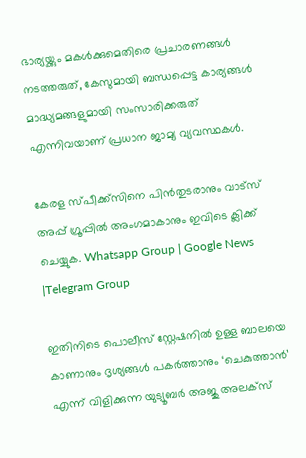ഭാര്യയ്ക്കും മകള്‍ക്കുമെതിരെ പ്രചാരണങ്ങള്‍ നടത്തരുത്, കേസുമായി ബന്ധപ്പെട്ട കാര്യങ്ങള്‍ മാദ്ധ്യമങ്ങളുമായി സംസാരിക്കരുത് എന്നിവയാണ് പ്രധാന ജാമ്യ വ്യവസ്ഥകള്‍.

കേരള സ്പീക്ക്സിനെ പിൻതുടരാനും വാട്സ് അപ്പ് ഗ്രൂപ്പിൽ അംഗമാകാനും ഇവിടെ ക്ലിക്ക് ചെയ്യുക. Whatsapp Group | Google News |Telegram Group

ഇതിനിടെ പൊലീസ് സ്റ്റേഷനില്‍ ഉള്ള ബാലയെ കാണാനും ദൃശ്യങ്ങള്‍ പകർത്താനും ‘ചെകുത്താൻ’ എന്ന് വിളിക്കുന്ന യുട്യൂബർ അജു അലക്സ്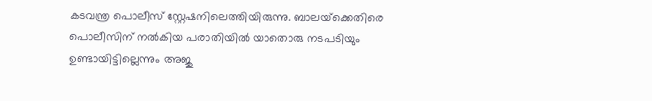കടവന്ത്ര പൊലീസ് സ്റ്റേഷനിലെത്തിയിരുന്നു. ബാലയ്‌ക്കെതിരെ പൊലീസിന് നല്‍കിയ പരാതിയില്‍ യാതൊരു നടപടിയും ഉണ്ടായിട്ടില്ലെന്നും അജു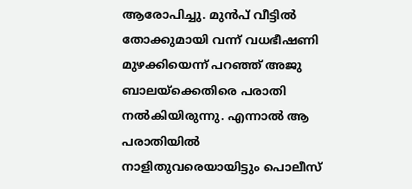ആരോപിച്ചു. മുൻപ് വീട്ടില്‍ തോക്കുമായി വന്ന് വധഭീഷണി മുഴക്കിയെന്ന് പറഞ്ഞ് അജു ബാലയ്‌ക്കെതിരെ പരാതി നല്‍കിയിരുന്നു. എന്നാല്‍ ആ പരാതിയില്‍ നാളിതുവരെയായിട്ടും പൊലീസ്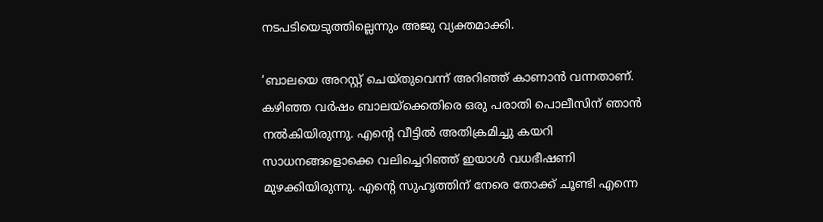നടപടിയെടുത്തില്ലെന്നും അജു വ്യക്തമാക്കി.

‘ബാലയെ അറസ്റ്റ് ചെയ്തുവെന്ന് അറിഞ്ഞ് കാണാൻ വന്നതാണ്. കഴിഞ്ഞ വർഷം ബാലയ്‌ക്കെതിരെ ഒരു പരാതി പൊലീസിന് ഞാൻ നല്‍കിയിരുന്നു. എന്റെ വീട്ടില്‍ അതിക്രമിച്ചു കയറി സാധനങ്ങളൊക്കെ വലിച്ചെറിഞ്ഞ് ഇയാള്‍ വധഭീഷണി മുഴക്കിയിരുന്നു. എന്റെ സുഹൃത്തിന് നേരെ തോക്ക് ചൂണ്ടി എന്നെ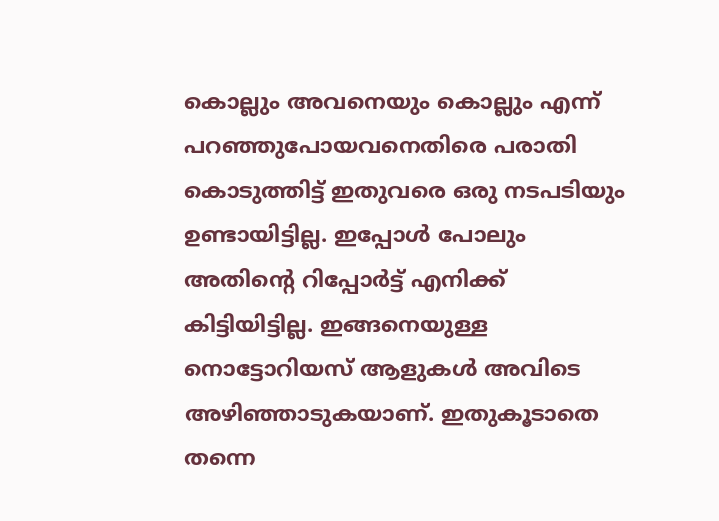കൊല്ലും അവനെയും കൊല്ലും എന്ന് പറഞ്ഞുപോയവനെതിരെ പരാതി കൊടുത്തിട്ട് ഇതുവരെ ഒരു നടപടിയും ഉണ്ടായിട്ടില്ല. ഇപ്പോള്‍ പോലും അതിന്റെ റിപ്പോർട്ട് എനിക്ക് കിട്ടിയിട്ടില്ല. ഇങ്ങനെയുള്ള നൊട്ടോറിയസ് ആളുകള്‍ അവിടെ അഴിഞ്ഞാടുകയാണ്. ഇതുകൂടാതെ തന്നെ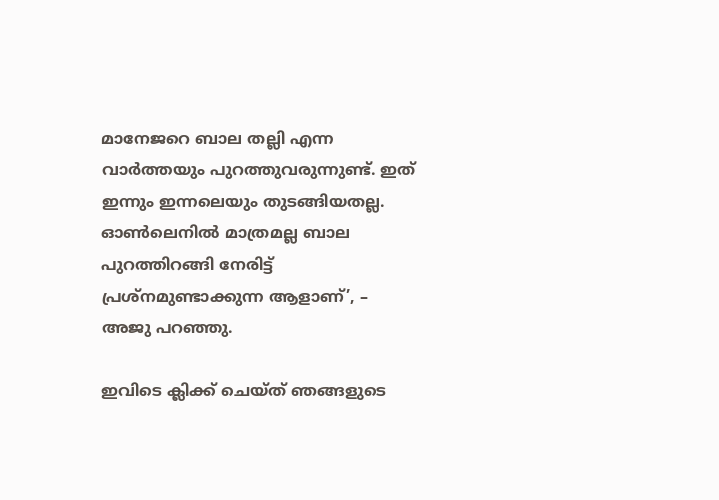മാനേജറെ ബാല തല്ലി എന്ന വാർത്തയും പുറത്തുവരുന്നുണ്ട്. ഇത് ഇന്നും ഇന്നലെയും തുടങ്ങിയതല്ല. ഓണ്‍ലെനില്‍ മാത്രമല്ല ബാല പുറത്തിറങ്ങി നേരിട്ട് പ്രശ്നമുണ്ടാക്കുന്ന ആളാണ്’, – അജു പറഞ്ഞു.

ഇവിടെ ക്ലിക്ക് ചെയ്ത് ഞങ്ങളുടെ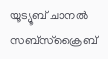യൂട്യൂബ് ചാനൽ സബ്സ്ക്രൈബ്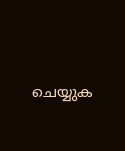ചെയ്യുക